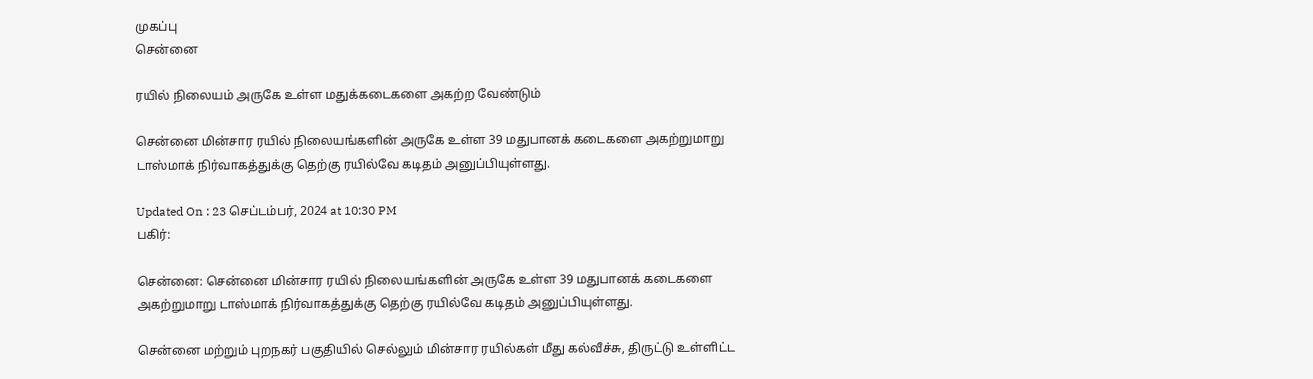முகப்பு
சென்னை

ரயில் நிலையம் அருகே உள்ள மதுக்கடைகளை அகற்ற வேண்டும்

சென்னை மின்சார ரயில் நிலையங்களின் அருகே உள்ள 39 மதுபானக் கடைகளை அகற்றுமாறு டாஸ்மாக் நிர்வாகத்துக்கு தெற்கு ரயில்வே கடிதம் அனுப்பியுள்ளது.

Updated On : 23 செப்டம்பர், 2024 at 10:30 PM
பகிர்:

சென்னை: சென்னை மின்சார ரயில் நிலையங்களின் அருகே உள்ள 39 மதுபானக் கடைகளை அகற்றுமாறு டாஸ்மாக் நிர்வாகத்துக்கு தெற்கு ரயில்வே கடிதம் அனுப்பியுள்ளது.

சென்னை மற்றும் புறநகர் பகுதியில் செல்லும் மின்சார ரயில்கள் மீது கல்வீச்சு, திருட்டு உள்ளிட்ட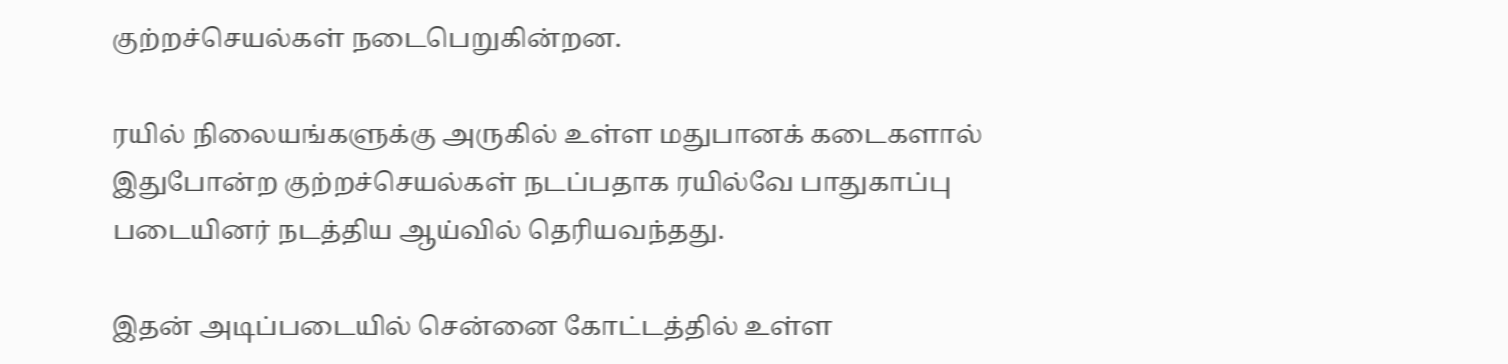குற்றச்செயல்கள் நடைபெறுகின்றன.

ரயில் நிலையங்களுக்கு அருகில் உள்ள மதுபானக் கடைகளால் இதுபோன்ற குற்றச்செயல்கள் நடப்பதாக ரயில்வே பாதுகாப்பு படையினர் நடத்திய ஆய்வில் தெரியவந்தது.

இதன் அடிப்படையில் சென்னை கோட்டத்தில் உள்ள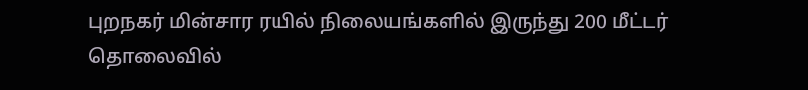புறநகர் மின்சார ரயில் நிலையங்களில் இருந்து 200 மீட்டர் தொலைவில்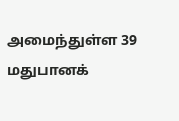அமைந்துள்ள 39 மதுபானக்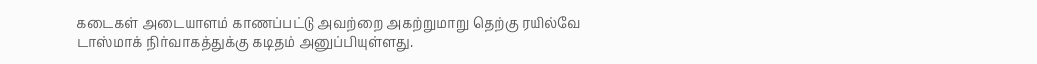கடைகள் அடையாளம் காணப்பட்டு அவற்றை அகற்றுமாறு தெற்கு ரயில்வே டாஸ்மாக் நிர்வாகத்துக்கு கடிதம் அனுப்பியுள்ளது.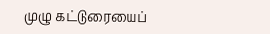முழு கட்டுரையைப்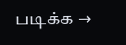படிக்க →